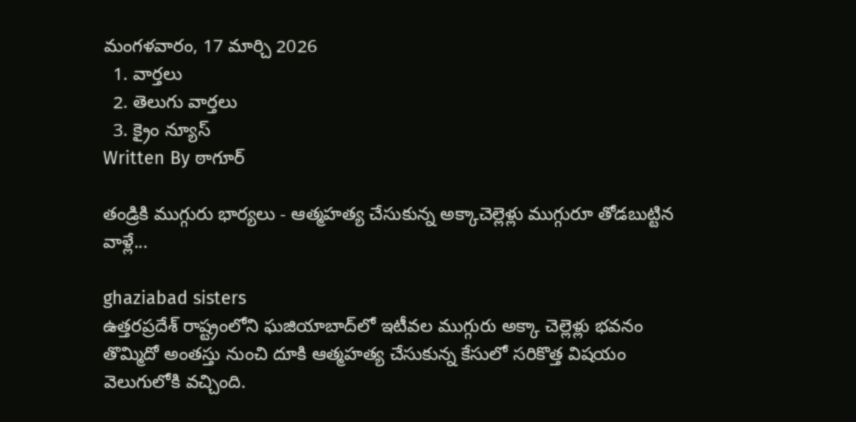మంగళవారం, 17 మార్చి 2026
  1. వార్తలు
  2. తెలుగు వార్తలు
  3. క్రైం న్యూస్
Written By ఠాగూర్

తండ్రికి ముగ్గురు భార్యలు - ఆత్మహత్య చేసుకున్న అక్కాచెల్లెళ్లు ముగ్గురూ తోడబుట్టిన వాళ్లే...

ghaziabad sisters
ఉత్తరప్రదేశ్ రాష్ట్రంలోని ఘజియాబాద్‌లో ఇటీవల ముగ్గురు అక్కా చెల్లెళ్లు భవనం తొమ్మిదో అంతస్తు నుంచి దూకి ఆత్మహత్య చేసుకున్న కేసులో సరికొత్త విషయం వెలుగులోకి వచ్చింది.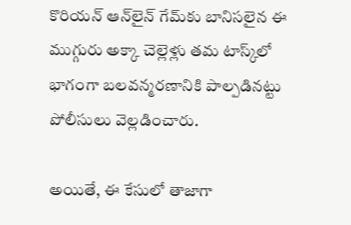కొరియన్ ఆన్‌లైన్ గేమ్‌కు బానిసలైన ఈ ముగ్గురు అక్కా చెల్లెళ్లు తమ టాస్క్‌లో భాగంగా బలవన్మరణానికి పాల్పడినట్టు పోలీసులు వెల్లడించారు.

అయితే, ఈ కేసులో తాజాగా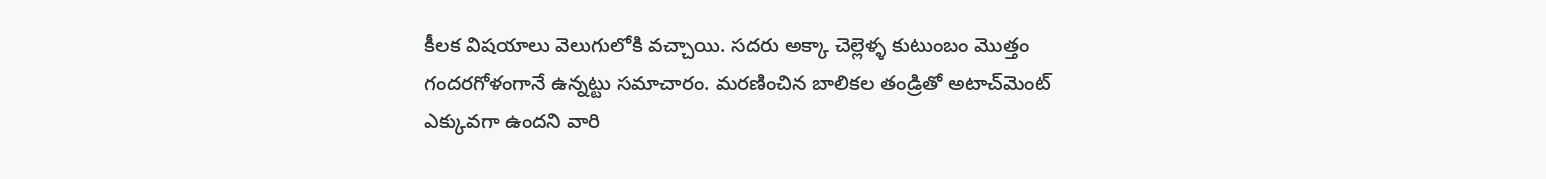కీలక విషయాలు వెలుగులోకి వచ్చాయి. సదరు అక్కా చెల్లెళ్ళ కుటుంబం మొత్తం గందరగోళంగానే ఉన్నట్టు సమాచారం. మరణించిన బాలికల తండ్రితో అటాచ్‌మెంట్ ఎక్కువగా ఉందని వారి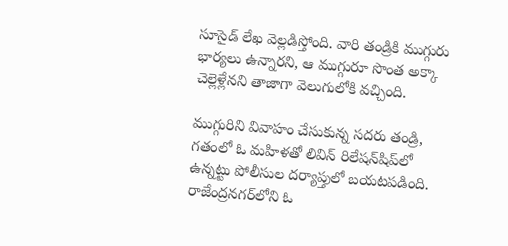సూసైడ్ లేఖ వెల్లడిస్తోంది. వారి తండ్రికి ముగ్గురు భార్యలు ఉన్నారని, ఆ ముగ్గురూ సొంత అక్కా చెల్లెళ్లేనని తాజాగా వెలుగులోకి వచ్చింది.

ముగ్గురిని వివాహం చేసుకున్న సదరు తండ్రి, గతంలో ఓ మహిళతో లివిన్ రిలేషన్‌షిప్‌లో ఉన్నట్టు పోలీసుల దర్యాప్తులో బయటపడింది. రాజేంద్రనగర్‌లోని ఓ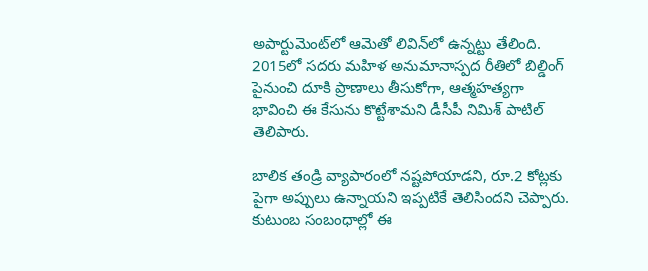అపార్టుమెంట్‌లో ఆమెతో లివిన్‌లో ఉన్నట్టు తేలింది. 2015లో సదరు మహిళ అనుమానాస్పద రీతిలో బిల్డింగ్ పైనుంచి దూకి ప్రాణాలు తీసుకోగా, ఆత్మహత్యగా భావించి ఈ కేసును కొట్టేశామని డీసీపీ నిమిశ్ పాటిల్ తెలిపారు.

బాలిక తండ్రి వ్యాపారంలో నష్టపోయాడని, రూ.2 కోట్లకు పైగా అప్పులు ఉన్నాయని ఇప్పటికే తెలిసిందని చెప్పారు. కుటుంబ సంబంధాల్లో ఈ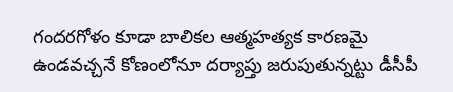గందరగోళం కూడా బాలికల ఆత్మహత్యక కారణమై ఉండవచ్చనే కోణంలోనూ దర్యాప్తు జరుపుతున్నట్టు డీసీపీ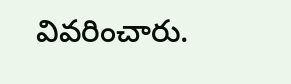వివరించారు.